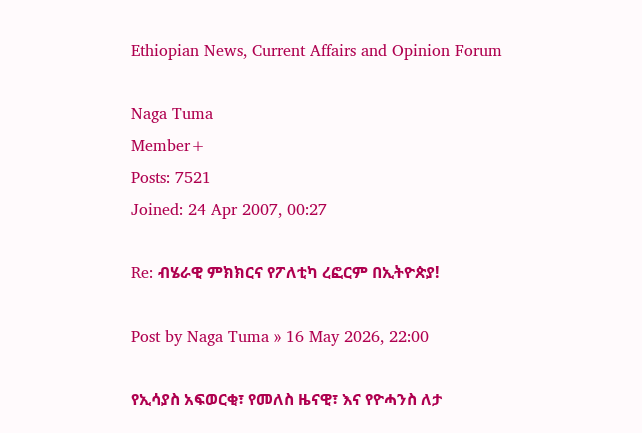Ethiopian News, Current Affairs and Opinion Forum

Naga Tuma
Member+
Posts: 7521
Joined: 24 Apr 2007, 00:27

Re: ብሄራዊ ምክክርና የፖለቲካ ረፎርም በኢትዮጵያ!

Post by Naga Tuma » 16 May 2026, 22:00

የኢሳያስ አፍወርቂ፣ የመለስ ዜናዊ፣ እና የዮሓንስ ለታ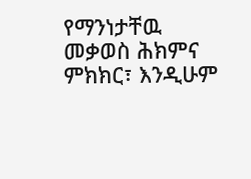የማንነታቸዉ መቃወስ ሕክምና ምክክር፣ እንዲሁም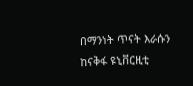በማንነት ጥናት እራሱን ከናቅፋ ዩኒቨርዚቲ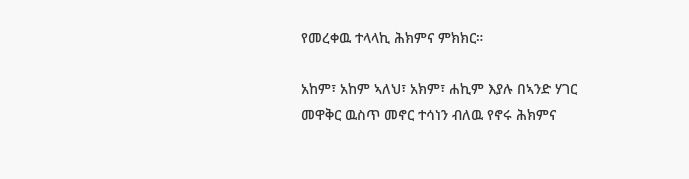የመረቀዉ ተላላኪ ሕክምና ምክክር።

አከም፣ አከም ኣለህ፣ አክም፣ ሐኪም እያሉ በኣንድ ሃገር መዋቅር ዉስጥ መኖር ተሳነን ብለዉ የኖሩ ሕክምና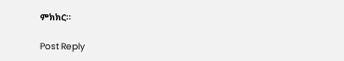ምክክር።

Post Reply